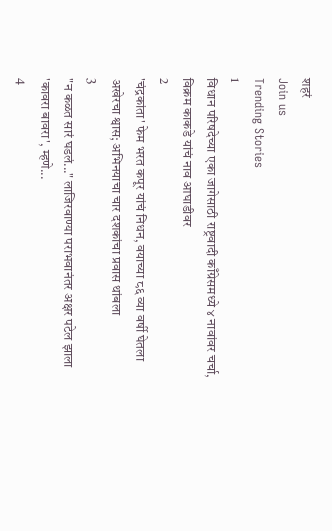शहरं
Join us
Trending Stories
1
विधान परिषदेच्या एका जागेसाठी राष्ट्रवादी काँग्रेसमध्ये ४ नावांवर चर्चा, विक्रम काकडे यांचं नाव आघाडीवर
2
'चंद्रकांता' फेम भरत कपूर यांचं निधन, वयाच्या ८६ व्या वर्षी घेतला अखेरचा श्वास; अभिनयाचा चार दशकांचा प्रवास थांबला
3
"न कळत सारं घडलं..." लाजिरवाण्या पराभवानंतर अक्षर पटेल झाला 'कावरा बावरा', म्हणे...
4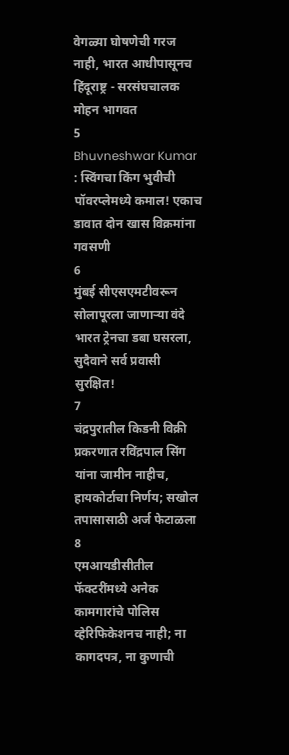वेगळ्या घोषणेची गरज नाही, भारत आधीपासूनच हिंदूराष्ट्र - सरसंघचालक मोहन भागवत
5
Bhuvneshwar Kumar : स्विंगचा किंग भुवीची पॉवरप्लेमध्ये कमाल! एकाच डावात दोन खास विक्रमांना गवसणी
6
मुंबई सीएसएमटीवरून सोलापूरला जाणाऱ्या वंदे भारत ट्रेनचा डबा घसरला, सुदैवाने सर्व प्रवासी सुरक्षित!
7
चंद्रपुरातील किडनी विक्री प्रकरणात रविंद्रपाल सिंग यांना जामीन नाहीच, हायकोर्टाचा निर्णय; सखोल तपासासाठी अर्ज फेटाळला
8
एमआयडीसीतील फॅक्टरींमध्ये अनेक कामगारांचे पोलिस व्हेरिफिकेशनच नाही; ना कागदपत्र, ना कुणाची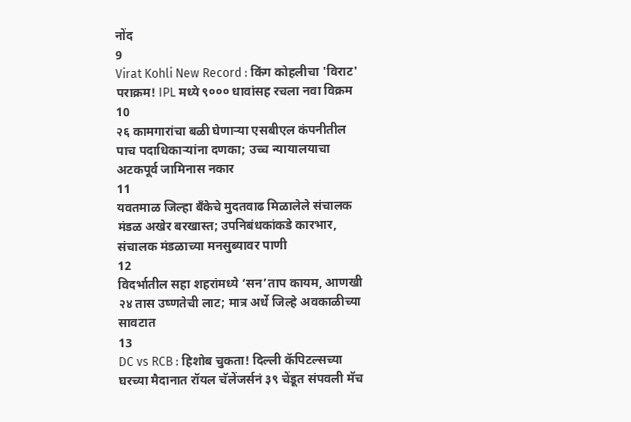नोंद
9
Virat Kohli New Record : किंग कोहलीचा 'विराट' पराक्रम! IPL मध्ये ९००० धावांसह रचला नवा विक्रम
10
२६ कामगारांचा बळी घेणाऱ्या एसबीएल कंपनीतील पाच पदाधिकाऱ्यांना दणका; उच्च न्यायालयाचा अटकपूर्व जामिनास नकार
11
यवतमाळ जिल्हा बँकेचे मुदतवाढ मिळालेले संचालक मंडळ अखेर बरखास्त; उपनिबंधकांकडे कारभार, संचालक मंडळाच्या मनसुब्यावर पाणी
12
विदर्भातील सहा शहरांमध्ये ‘सन’ताप कायम, आणखी २४ तास उष्णतेची लाट; मात्र अर्धे जिल्हे अवकाळीच्या सावटात
13
DC vs RCB : हिशोब चुकता! दिल्ली कॅपिटल्सच्या घरच्या मैदानात रॉयल चॅलेंजर्सनं ३९ चेंडूत संपवली मॅच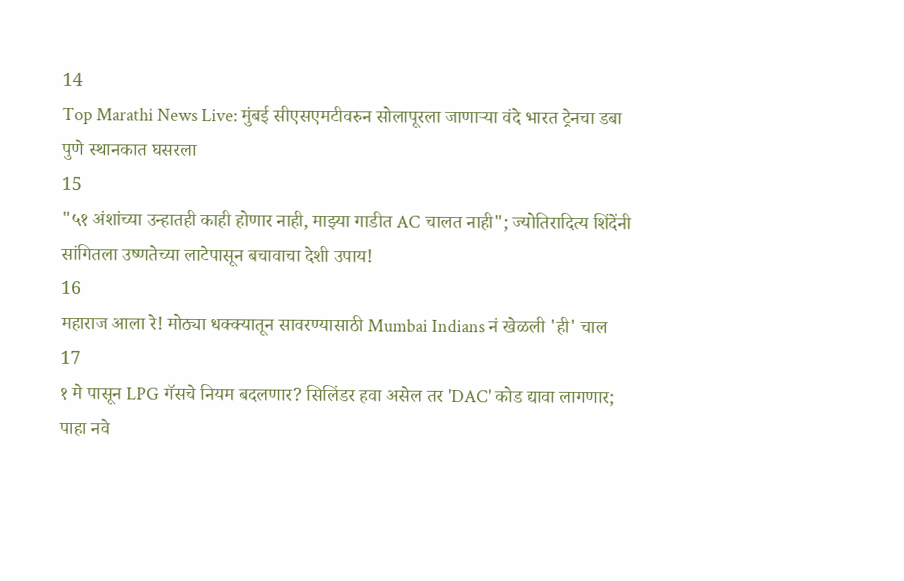14
Top Marathi News Live: मुंबई सीएसएमटीवरुन सोलापूरला जाणाऱ्या वंदे भारत ट्रेनचा डबा पुणे स्थानकात घसरला
15
"५१ अंशांच्या उन्हातही काही होणार नाही, माझ्या गाडीत AC चालत नाही"; ज्योतिरादित्य शिंदेंनी सांगितला उष्णतेच्या लाटेपासून बचावाचा देशी उपाय!
16
महाराज आला रे! मोठ्या धक्क्यातून सावरण्यासाठी Mumbai Indians नं खेळली 'ही' चाल
17
१ मे पासून LPG गॅसचे नियम बदलणार? सिलिंडर हवा असेल तर 'DAC' कोड द्यावा लागणार; पाहा नवे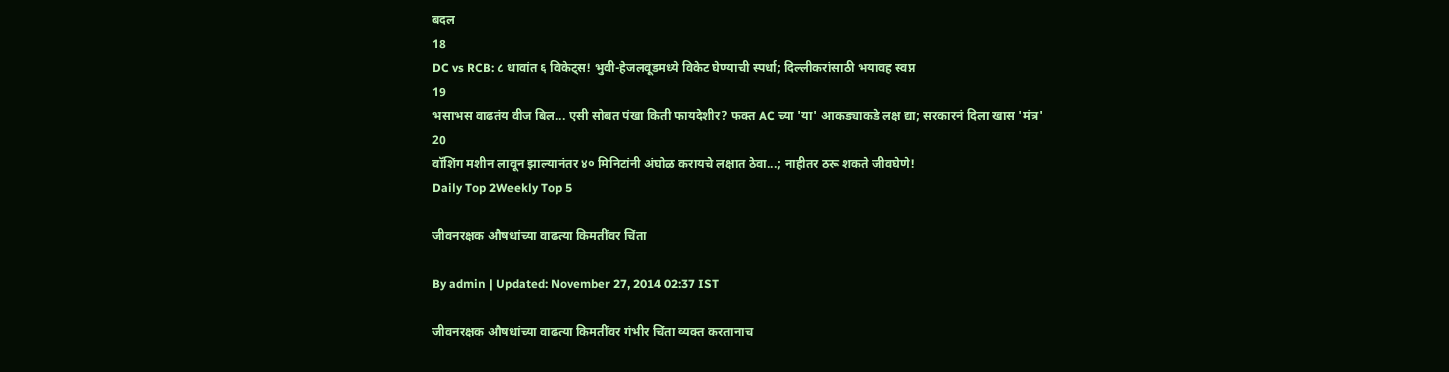बदल
18
DC vs RCB: ८ धावांत ६ विकेट्स! भुवी-हेजलवूडमध्ये विकेट घेण्याची स्पर्धा; दिल्लीकरांसाठी भयावह स्वप्न
19
भसाभस वाढतंय वीज बिल... एसी सोबत पंखा किती फायदेशीर? फक्त AC च्या 'या' आकड्याकडे लक्ष द्या; सरकारनं दिला खास 'मंत्र'
20
वॉशिंग मशीन लावून झाल्यानंतर ४० मिनिटांनी अंघोळ करायचे लक्षात ठेवा...; नाहीतर ठरू शकते जीवघेणे!
Daily Top 2Weekly Top 5

जीवनरक्षक औषधांच्या वाढत्या किमतींवर चिंता

By admin | Updated: November 27, 2014 02:37 IST

जीवनरक्षक औषधांच्या वाढत्या किमतींवर गंभीर चिंता व्यक्त करतानाच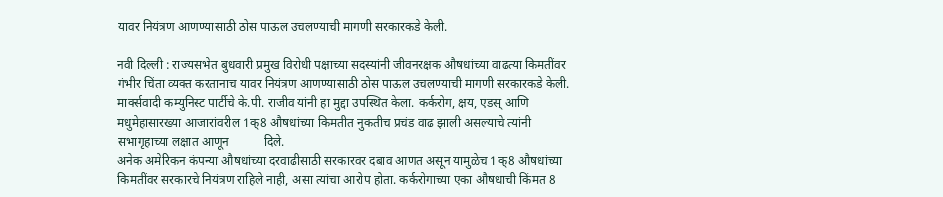यावर नियंत्रण आणण्यासाठी ठोस पाऊल उचलण्याची मागणी सरकारकडे केली.

नवी दिल्ली : राज्यसभेत बुधवारी प्रमुख विरोधी पक्षाच्या सदस्यांनी जीवनरक्षक औषधांच्या वाढत्या किमतींवर गंभीर चिंता व्यक्त करतानाच यावर नियंत्रण आणण्यासाठी ठोस पाऊल उचलण्याची मागणी सरकारकडे केली.
मार्क्‍सवादी कम्युनिस्ट पार्टीचे के.पी. राजीव यांनी हा मुद्दा उपस्थित केला. कर्करोग, क्षय, एडस् आणि मधुमेहासारख्या आजारांवरील 1क्8 औषधांच्या किमतीत नुकतीच प्रचंड वाढ झाली असल्याचे त्यांनी सभागृहाच्या लक्षात आणून           दिले.
अनेक अमेरिकन कंपन्या औषधांच्या दरवाढीसाठी सरकारवर दबाव आणत असून यामुळेच 1क्8 औषधांच्या किमतींवर सरकारचे नियंत्रण राहिले नाही, असा त्यांचा आरोप होता. कर्करोगाच्या एका औषधाची किंमत 8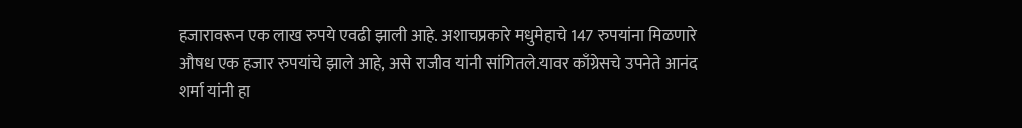हजारावरून एक लाख रुपये एवढी झाली आहे. अशाचप्रकारे मधुमेहाचे 147 रुपयांना मिळणारे औषध एक हजार रुपयांचे झाले आहे, असे राजीव यांनी सांगितले.यावर काँग्रेसचे उपनेते आनंद शर्मा यांनी हा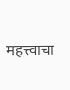महत्त्वाचा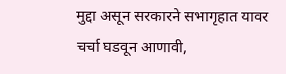मुद्दा असून सरकारने सभागृहात यावर चर्चा घडवून आणावी,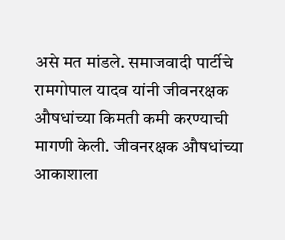असे मत मांडले. समाजवादी पार्टीचे रामगोपाल यादव यांनी जीवनरक्षक औषधांच्या किमती कमी करण्याची मागणी केली. जीवनरक्षक औषधांच्या आकाशाला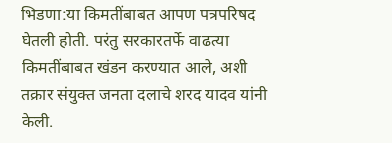भिडणा:या किमतींबाबत आपण पत्रपरिषद घेतली होती. परंतु सरकारतर्फे वाढत्या किमतींबाबत खंडन करण्यात आले, अशी तक्रार संयुक्त जनता दलाचे शरद यादव यांनी केली.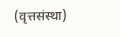(वृत्तसंस्था)